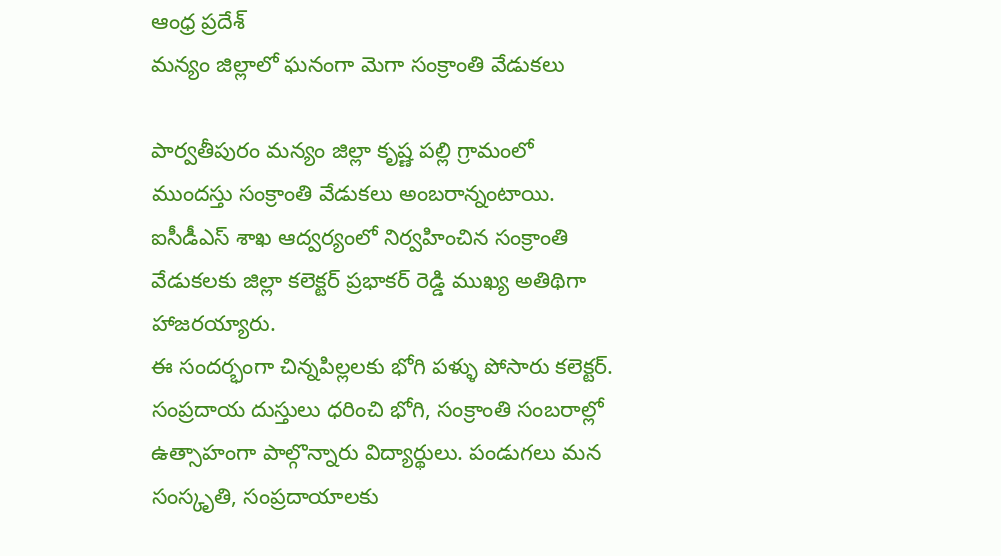ఆంధ్ర ప్రదేశ్
మన్యం జిల్లాలో ఘనంగా మెగా సంక్రాంతి వేడుకలు

పార్వతీపురం మన్యం జిల్లా కృష్ణ పల్లి గ్రామంలో ముందస్తు సంక్రాంతి వేడుకలు అంబరాన్నంటాయి. ఐసీడీఎస్ శాఖ ఆద్వర్యంలో నిర్వహించిన సంక్రాంతి వేడుకలకు జిల్లా కలెక్టర్ ప్రభాకర్ రెడ్డి ముఖ్య అతిథిగా హాజరయ్యారు.
ఈ సందర్భంగా చిన్నపిల్లలకు భోగి పళ్ళు పోసారు కలెక్టర్. సంప్రదాయ దుస్తులు ధరించి భోగి, సంక్రాంతి సంబరాల్లో ఉత్సాహంగా పాల్గొన్నారు విద్యార్థులు. పండుగలు మన సంస్కృతి, సంప్రదాయాలకు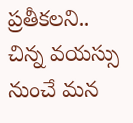ప్రతీకలని.. చిన్న వయస్సు నుంచే మన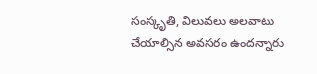సంస్కృతి, విలువలు అలవాటు చేయాల్సిన అవసరం ఉందన్నారు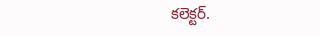కలెక్టర్.